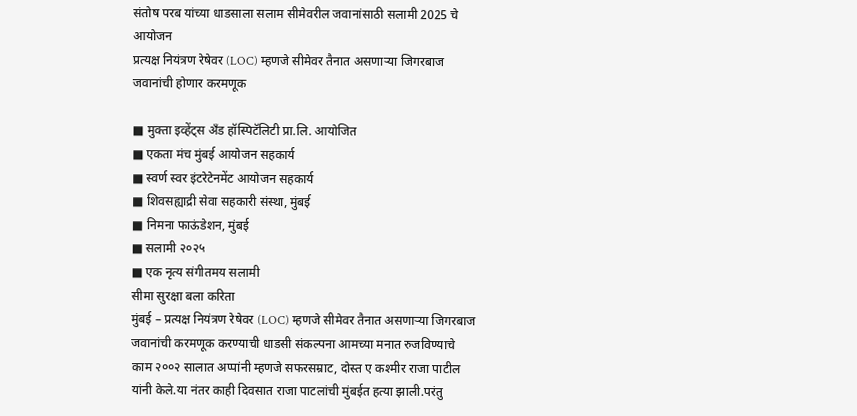संतोष परब यांच्या धाडसाला सलाम सीमेवरील जवानांसाठी सलामी 2025 चे आयोजन
प्रत्यक्ष नियंत्रण रेषेवर (LOC) म्हणजे सीमेवर तैनात असणाऱ्या जिगरबाज जवानांची होणार करमणूक

■ मुक्ता इव्हेंट्स अँड हॉस्पिटॅलिटी प्रा.लि. आयोजित
■ एकता मंच मुंबई आयोजन सहकार्य
■ स्वर्ण स्वर इंटरेटेनमेंट आयोजन सहकार्य
■ शिवसह्याद्री सेवा सहकारी संस्था, मुंबई
■ निमना फाऊंडेशन, मुंबई
■ सलामी २०२५
■ एक नृत्य संगीतमय सलामी
सीमा सुरक्षा बला करिता
मुंबई – प्रत्यक्ष नियंत्रण रेषेवर (LOC) म्हणजे सीमेवर तैनात असणाऱ्या जिगरबाज जवानांची करमणूक करण्याची धाडसी संकल्पना आमच्या मनात रुजविण्याचे काम २००२ सालात अप्पांनी म्हणजे सफरसम्राट, दोस्त ए कश्मीर राजा पाटील यांनी केले.या नंतर काही दिवसात राजा पाटलांची मुंबईत हत्या झाली.परंतु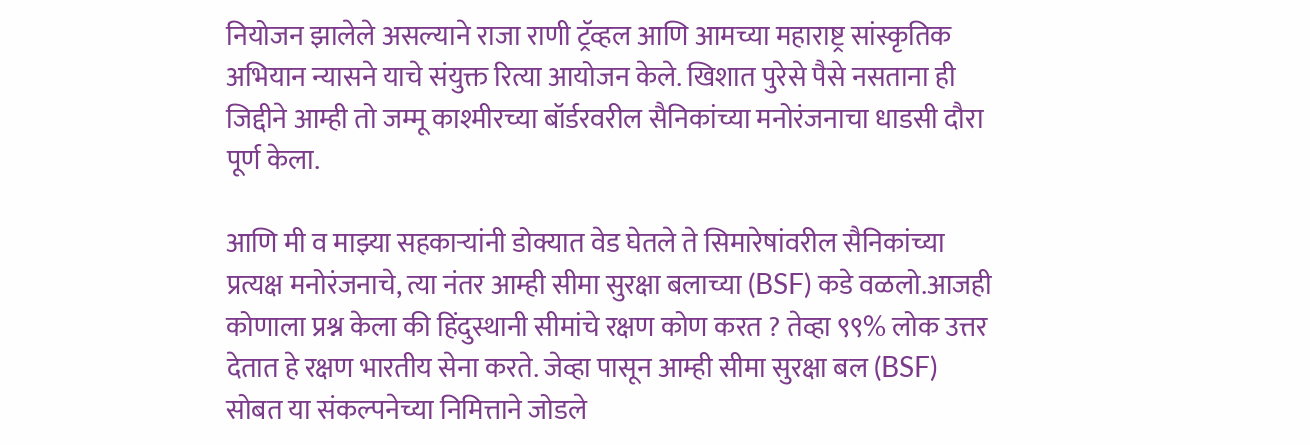नियोजन झालेले असल्याने राजा राणी ट्रॅव्हल आणि आमच्या महाराष्ट्र सांस्कृतिक अभियान न्यासने याचे संयुक्त रित्या आयोजन केले. खिशात पुरेसे पैसे नसताना ही जिद्दीने आम्ही तो जम्मू काश्मीरच्या बॉर्डरवरील सैनिकांच्या मनोरंजनाचा धाडसी दौरा पूर्ण केला.

आणि मी व माझ्या सहकाऱ्यांनी डोक्यात वेड घेतले ते सिमारेषांवरील सैनिकांच्या प्रत्यक्ष मनोरंजनाचे, त्या नंतर आम्ही सीमा सुरक्षा बलाच्या (BSF) कडे वळलो.आजही कोणाला प्रश्न केला की हिंदुस्थानी सीमांचे रक्षण कोण करत ? तेव्हा ९९% लोक उत्तर देतात हे रक्षण भारतीय सेना करते. जेव्हा पासून आम्ही सीमा सुरक्षा बल (BSF) सोबत या संकल्पनेच्या निमित्ताने जोडले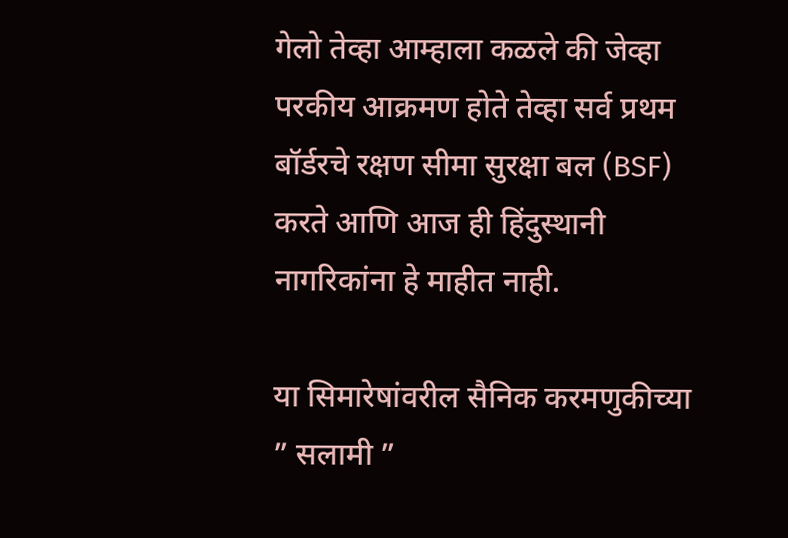गेलो तेव्हा आम्हाला कळले की जेव्हा परकीय आक्रमण होते तेव्हा सर्व प्रथम बॉर्डरचे रक्षण सीमा सुरक्षा बल (BSF) करते आणि आज ही हिंदुस्थानी नागरिकांना हे माहीत नाही.

या सिमारेषांवरील सैनिक करमणुकीच्या ” सलामी ”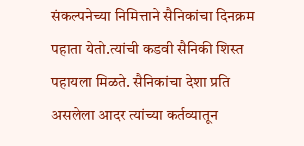संकल्पनेच्या निमित्ताने सैनिकांचा दिनक्रम पहाता येतो.त्यांची कडवी सैनिकी शिस्त पहायला मिळते. सैनिकांचा देशा प्रति असलेला आदर त्यांच्या कर्तव्यातून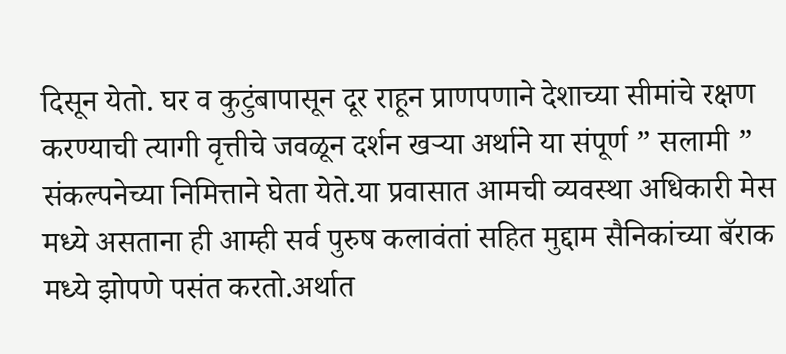दिसून येतो. घर व कुटुंबापासून दूर राहून प्राणपणाने देशाच्या सीमांचे रक्षण करण्याची त्यागी वृत्तीचे जवळून दर्शन खऱ्या अर्थाने या संपूर्ण ” सलामी ” संकल्पनेच्या निमित्ताने घेता येते.या प्रवासात आमची व्यवस्था अधिकारी मेस मध्ये असताना ही आम्ही सर्व पुरुष कलावंतां सहित मुद्दाम सैनिकांच्या बॅराक मध्ये झोपणे पसंत करतो.अर्थात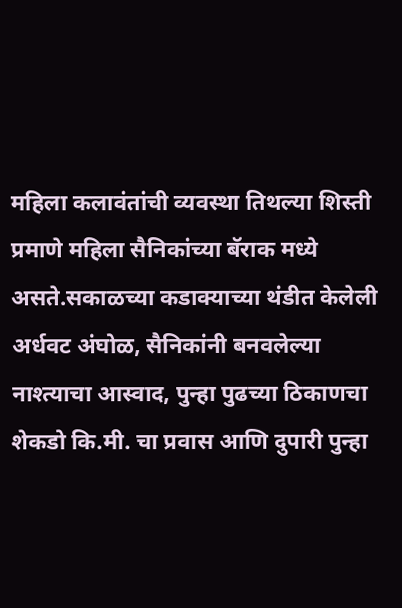महिला कलावंतांची व्यवस्था तिथल्या शिस्ती प्रमाणे महिला सैनिकांच्या बॅराक मध्ये असते.सकाळच्या कडाक्याच्या थंडीत केलेली अर्धवट अंघोळ, सैनिकांनी बनवलेल्या नाश्त्याचा आस्वाद, पुन्हा पुढच्या ठिकाणचा शेकडो कि.मी. चा प्रवास आणि दुपारी पुन्हा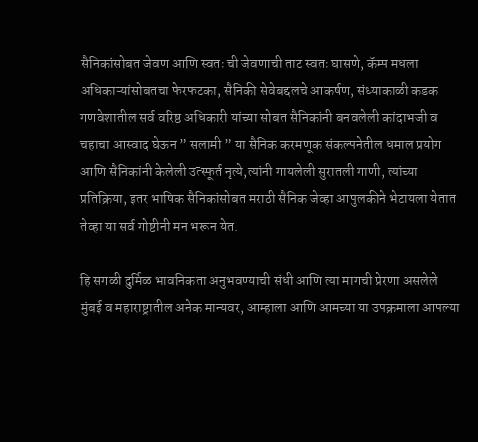सैनिकांसोबत जेवण आणि स्वतः ची जेवणाची ताट स्वतः घासणे, कॅम्प मधला अधिकाऱ्यांसोबतचा फेरफटका, सैनिकी सेवेबद्दलचे आकर्षण, संध्याकाळी कडक गणवेशातील सर्व वरिष्ठ अधिकारी यांच्या सोबत सैनिकांनी बनवलेली कांदाभजी व चहाचा आस्वाद घेऊन ” सलामी ” या सैनिक करमणूक संकल्पनेतील धमाल प्रयोग आणि सैनिकांनी केलेली उत्स्फूर्त नृत्ये,त्यांनी गायलेली सुरातली गाणी, त्यांच्या प्रतिक्रिया, इतर भाषिक सैनिकांसोबत मराठी सैनिक जेव्हा आपुलकीने भेटायला येतात तेव्हा या सर्व गोष्टीनी मन भरून येत.

हि सगळी दुर्मिळ भावनिकता अनुभवण्याची संधी आणि त्या मागची प्रेरणा असलेले मुंबई व महाराष्ट्रातील अनेक मान्यवर, आम्हाला आणि आमच्या या उपक्रमाला आपल्या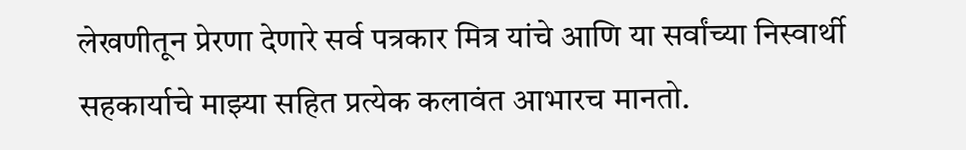लेखणीतून प्रेरणा देणारे सर्व पत्रकार मित्र यांचे आणि या सर्वांच्या निस्वार्थी सहकार्याचे माझ्या सहित प्रत्येक कलावंत आभारच मानतो.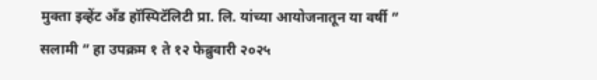मुक्ता इव्हेंट अँड हॉस्पिटॅलिटी प्रा. लि. यांच्या आयोजनातून या वर्षी ” सलामी ” हा उपक्रम १ ते १२ फेब्रुवारी २०२५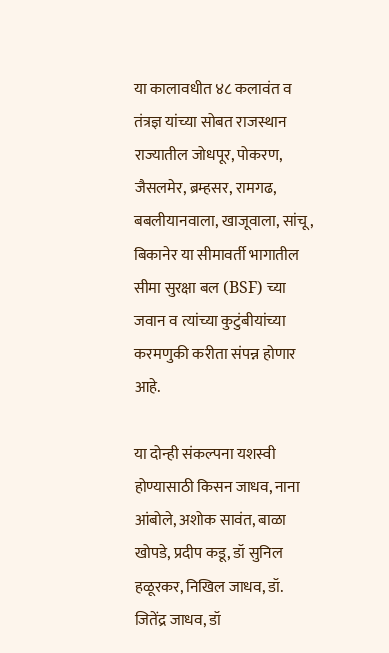या कालावधीत ४८ कलावंत व तंत्रज्ञ यांच्या सोबत राजस्थान राज्यातील जोधपूर, पोकरण, जैसलमेर, ब्रम्हसर, रामगढ, बबलीयानवाला, खाजूवाला, सांचू, बिकानेर या सीमावर्ती भागातील सीमा सुरक्षा बल (BSF) च्या जवान व त्यांच्या कुटुंबीयांच्या करमणुकी करीता संपन्न होणार आहे.

या दोन्ही संकल्पना यशस्वी होण्यासाठी किसन जाधव, नाना आंबोले, अशोक सावंत, बाळा खोपडे, प्रदीप कडू, डॉ सुनिल हळूरकर, निखिल जाधव, डॉ. जितेंद्र जाधव, डॉ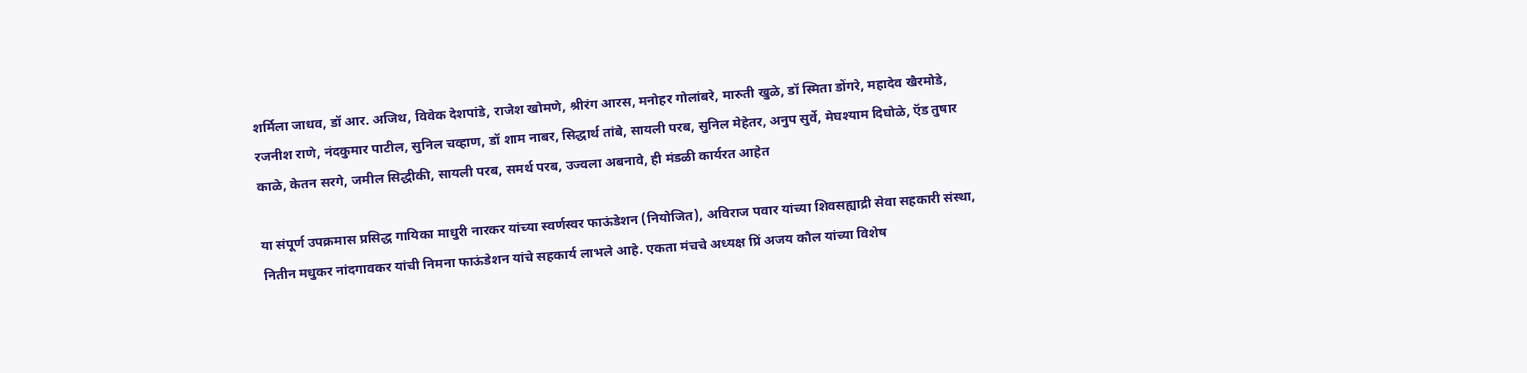शर्मिला जाधव, डॉ आर. अजिथ, विवेक देशपांडे, राजेश खोमणे, श्रीरंग आरस, मनोहर गोलांबरे, मारुती खुळे, डॉ स्मिता डोंगरे, महादेव खैरमोडे, रजनीश राणे, नंदकुमार पाटील, सुनिल चव्हाण, डॉ शाम नाबर, सिद्धार्थ तांबे, सायली परब, सुनिल मेहेतर, अनुप सुर्वे, मेघश्याम दिघोळे, ऍड तुषार काळे, केतन सरगे, जमील सिद्धीकी, सायली परब, समर्थ परब, उज्वला अबनावे, ही मंडळी कार्यरत आहेत

या संपूर्ण उपक्रमास प्रसिद्ध गायिका माधुरी नारकर यांच्या स्वर्णस्वर फाऊंडेशन (नियोजित), अविराज पवार यांच्या शिवसह्याद्री सेवा सहकारी संस्था, नितीन मधुकर नांदगावकर यांची निमना फाऊंडेशन यांचे सहकार्य लाभले आहे. एकता मंचचे अध्यक्ष प्रिं अजय कौल यांच्या विशेष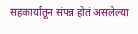सहकार्यातून संपन्न होतं असलेल्या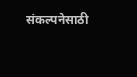संकल्पनेसाठी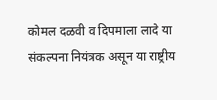कोमल दळवी व दिपमाला लादे या संकल्पना नियंत्रक असून या राष्ट्रीय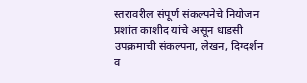स्तरावरील संपूर्ण संकल्पनेचे नियोजन प्रशांत काशीद यांचे असून धाडसी उपक्रमाची संकल्पना, लेखन, दिग्दर्शन व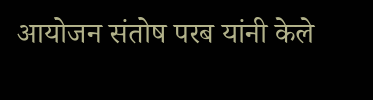आयोजन संतोष परब यांनी केले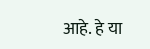आहे. हे या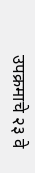उपक्रमाचे २३ वे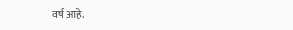वर्ष आहे.